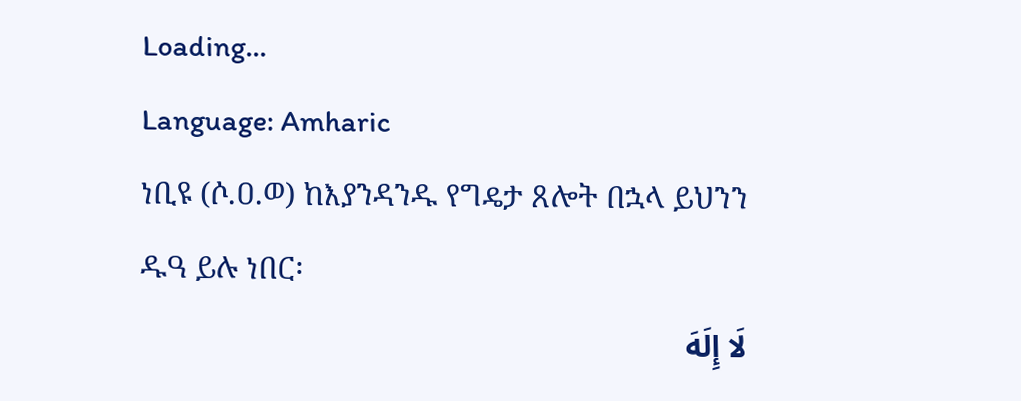Loading...
Language: Amharic
ነቢዩ (ሶ.ዐ.ወ) ከእያንዳንዱ የግዴታ ጸሎት በኋላ ይህንን ዱዓ ይሉ ነበር፡
لَا إِلَهَ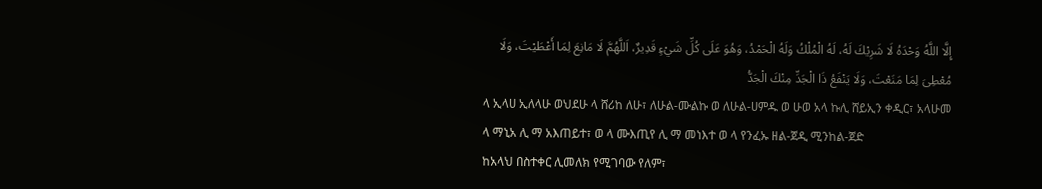إِلَّا اللَّهُ وَحْدَهُ لَا شَرِيْكَ لَهُ، لَهُ الْمُلْكُ وَلَهُ الْحَمْدُ، وَهُوَ عَلَى كُلِّ شَيْءٍ قَدِيرٌ، اَللَّهُمَّ لَا مَانِعَ لِمَا أَعْطَيْتَ، وَلَا مُعْطِىَ لِمَا مَنَعْتَ، وَلَا يَنْفَعُ ذَا الْجَدِّ مِنْكَ الْجَدُّ
ላ ኢላሀ ኢለላሁ ወህደሁ ላ ሸሪከ ለሁ፣ ለሁል-ሙልኩ ወ ለሁል-ሀምዱ ወ ሁወ አላ ኩሊ ሸይኢን ቀዲር፣ አላሁመ ላ ማኒአ ሊ ማ አእጠይተ፣ ወ ላ ሙእጢየ ሊ ማ መነእተ ወ ላ የንፈኡ ዘል-ጀዲ ሚንከል-ጀድ
ከአላህ በስተቀር ሊመለክ የሚገባው የለም፣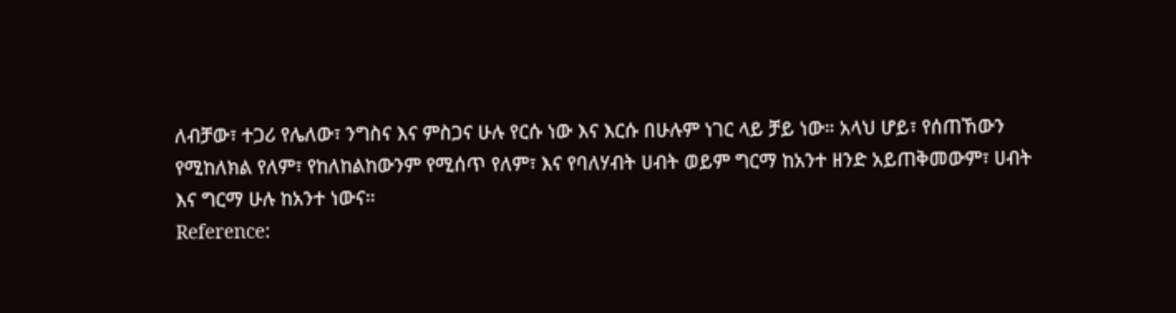ለብቻው፣ ተጋሪ የሌለው፣ ንግስና እና ምስጋና ሁሉ የርሱ ነው እና እርሱ በሁሉም ነገር ላይ ቻይ ነው። አላህ ሆይ፣ የሰጠኸውን የሚከለክል የለም፣ የከለከልከውንም የሚሰጥ የለም፣ እና የባለሃብት ሀብት ወይም ግርማ ከአንተ ዘንድ አይጠቅመውም፣ ሀብት እና ግርማ ሁሉ ከአንተ ነውና።
Reference: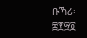ቡኻሪ፡ ፰፻፵፬